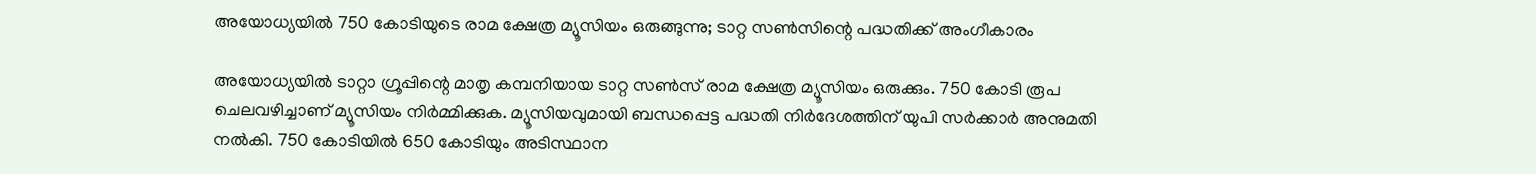അയോധ്യയില്‍ 750 കോടിയുടെ രാമ ക്ഷേത്ര മ്യൂസിയം ഒരുങ്ങുന്നു; ടാറ്റ സണ്‍സിന്റെ പദ്ധതിക്ക് അംഗീകാരം

അയോധ്യയില്‍ ടാറ്റാ ഗ്രൂപ്പിന്റെ മാതൃ കമ്പനിയായ ടാറ്റ സണ്‍സ് രാമ ക്ഷേത്ര മ്യൂസിയം ഒരുക്കും. 750 കോടി രൂപ ചെലവഴിച്ചാണ് മ്യൂസിയം നിര്‍മ്മിക്കുക. മ്യൂസിയവുമായി ബന്ധപ്പെട്ട പദ്ധതി നിര്‍ദേശത്തിന് യുപി സര്‍ക്കാര്‍ അനുമതി നല്‍കി. 750 കോടിയില്‍ 650 കോടിയും അടിസ്ഥാന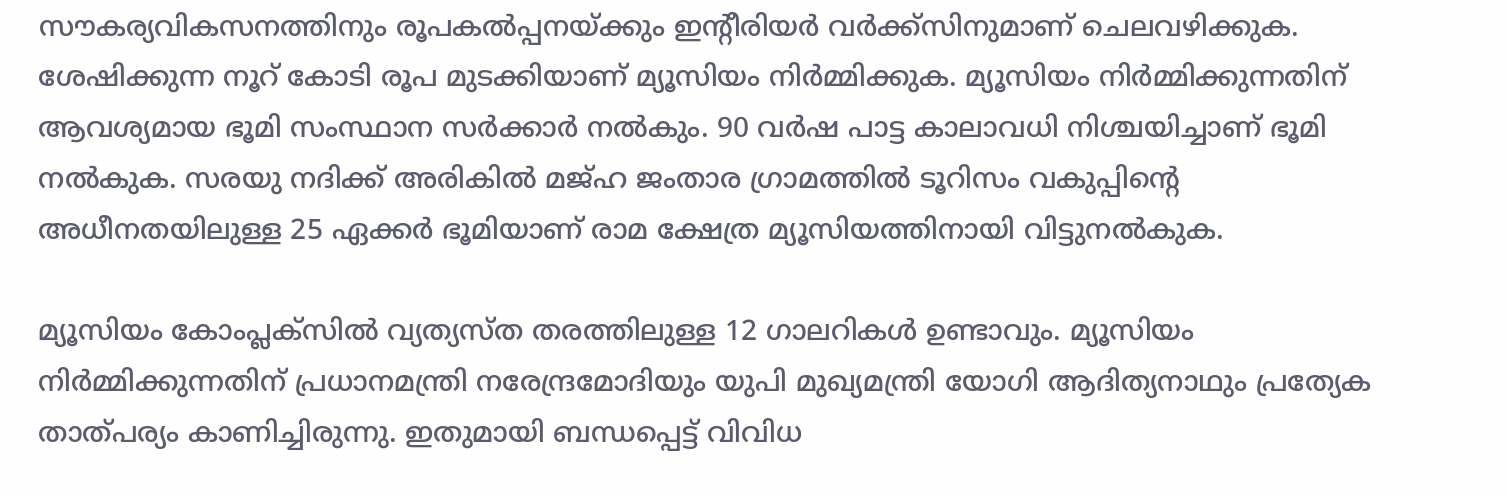സൗകര്യവികസനത്തിനും രൂപകല്‍പ്പനയ്ക്കും ഇന്റീരിയര്‍ വര്‍ക്ക്‌സിനുമാണ് ചെലവഴിക്കുക. ശേഷിക്കുന്ന നൂറ് കോടി രൂപ മുടക്കിയാണ് മ്യൂസിയം നിര്‍മ്മിക്കുക. മ്യൂസിയം നിര്‍മ്മിക്കുന്നതിന് ആവശ്യമായ ഭൂമി സംസ്ഥാന സര്‍ക്കാര്‍ നല്‍കും. 90 വര്‍ഷ പാട്ട കാലാവധി നിശ്ചയിച്ചാണ് ഭൂമി നല്‍കുക. സരയു നദിക്ക് അരികില്‍ മജ്ഹ ജംതാര ഗ്രാമത്തില്‍ ടൂറിസം വകുപ്പിന്റെ അധീനതയിലുള്ള 25 ഏക്കര്‍ ഭൂമിയാണ് രാമ ക്ഷേത്ര മ്യൂസിയത്തിനായി വിട്ടുനല്‍കുക.

മ്യൂസിയം കോംപ്ലക്‌സില്‍ വ്യത്യസ്ത തരത്തിലുള്ള 12 ഗാലറികള്‍ ഉണ്ടാവും. മ്യൂസിയം നിര്‍മ്മിക്കുന്നതിന് പ്രധാനമന്ത്രി നരേന്ദ്രമോദിയും യുപി മുഖ്യമന്ത്രി യോഗി ആദിത്യനാഥും പ്രത്യേക താത്പര്യം കാണിച്ചിരുന്നു. ഇതുമായി ബന്ധപ്പെട്ട് വിവിധ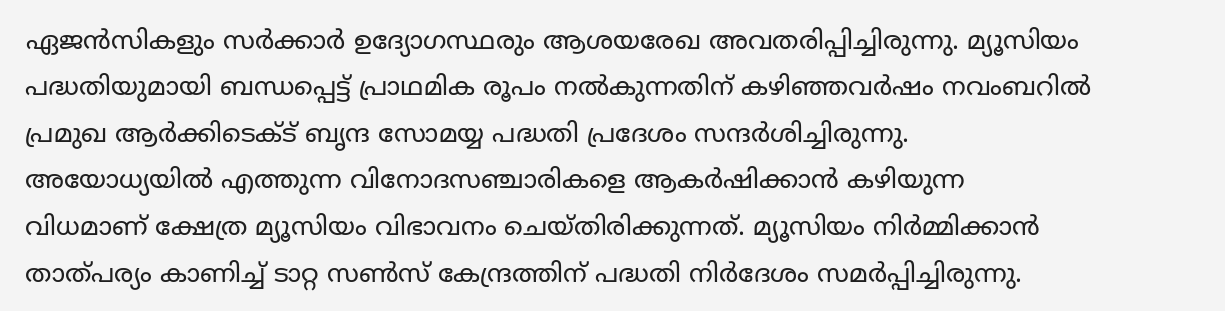ഏജന്‍സികളും സര്‍ക്കാര്‍ ഉദ്യോഗസ്ഥരും ആശയരേഖ അവതരിപ്പിച്ചിരുന്നു. മ്യൂസിയം പദ്ധതിയുമായി ബന്ധപ്പെട്ട് പ്രാഥമിക രൂപം നല്‍കുന്നതിന് കഴിഞ്ഞവര്‍ഷം നവംബറില്‍ പ്രമുഖ ആര്‍ക്കിടെക്ട് ബൃന്ദ സോമയ്യ പദ്ധതി പ്രദേശം സന്ദര്‍ശിച്ചിരുന്നു. അയോധ്യയില്‍ എത്തുന്ന വിനോദസഞ്ചാരികളെ ആകര്‍ഷിക്കാന്‍ കഴിയുന്ന വിധമാണ് ക്ഷേത്ര മ്യൂസിയം വിഭാവനം ചെയ്തിരിക്കുന്നത്. മ്യൂസിയം നിര്‍മ്മിക്കാന്‍ താത്പര്യം കാണിച്ച് ടാറ്റ സണ്‍സ് കേന്ദ്രത്തിന് പദ്ധതി നിര്‍ദേശം സമര്‍പ്പിച്ചിരുന്നു.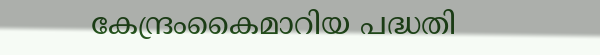കേന്ദ്രംകൈമാറിയ പദ്ധതി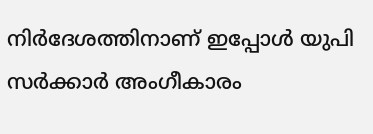നിര്‍ദേശത്തിനാണ് ഇപ്പോള്‍ യുപി സര്‍ക്കാര്‍ അംഗീകാരം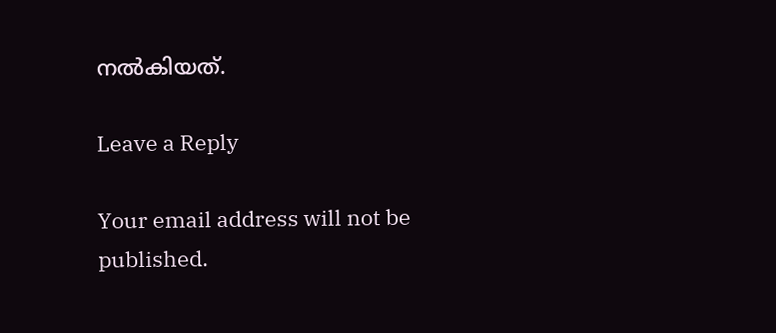നല്‍കിയത്.

Leave a Reply

Your email address will not be published.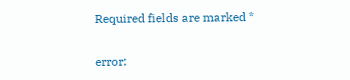Required fields are marked *

error: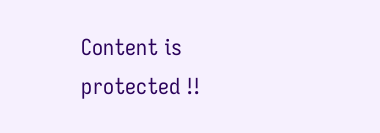Content is protected !!